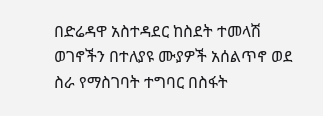በድሬዳዋ አስተዳደር ከስደት ተመላሽ ወገኖችን በተለያዩ ሙያዎች አሰልጥኖ ወደ ስራ የማስገባት ተግባር በስፋት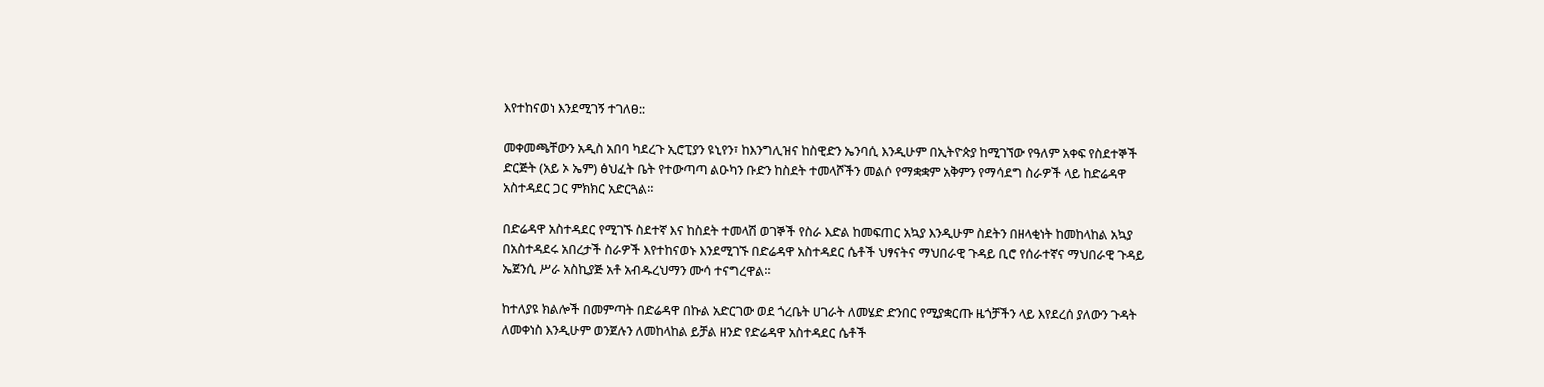እየተከናወነ እንደሚገኝ ተገለፀ::

መቀመጫቸውን አዲስ አበባ ካደረጉ ኢሮፒያን ዩኒየን፣ ከእንግሊዝና ከስዊድን ኤንባሲ እንዲሁም በኢትዮጵያ ከሚገኘው የዓለም አቀፍ የስደተኞች ድርጅት (አይ ኦ ኤም) ፅህፈት ቤት የተውጣጣ ልዑካን ቡድን ከስደት ተመላሾችን መልሶ የማቋቋም አቅምን የማሳደግ ስራዎች ላይ ከድሬዳዋ አስተዳደር ጋር ምክክር አድርጓል።

በድሬዳዋ አስተዳደር የሚገኙ ስደተኛ እና ከስደት ተመላሽ ወገኞች የስራ እድል ከመፍጠር አኳያ እንዲሁም ስደትን በዘላቂነት ከመከላከል አኳያ በአስተዳደሩ አበረታች ስራዎች እየተከናወኑ እንደሚገኙ በድሬዳዋ አስተዳደር ሴቶች ህፃናትና ማህበራዊ ጉዳይ ቢሮ የሰራተኛና ማህበራዊ ጉዳይ ኤጀንሲ ሥራ አስኪያጅ አቶ አብዱረህማን ሙሳ ተናግረዋል።

ከተለያዩ ክልሎች በመምጣት በድሬዳዋ በኩል አድርገው ወደ ጎረቤት ሀገራት ለመሄድ ድንበር የሚያቋርጡ ዜጎቻችን ላይ እየደረሰ ያለውን ጉዳት ለመቀነስ እንዲሁም ወንጀሉን ለመከላከል ይቻል ዘንድ የድሬዳዋ አስተዳደር ሴቶች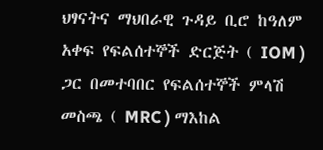ህፃናትና ማህበራዊ ጉዳይ ቢሮ ከዓለም አቀፍ የፍልሰተኞች ድርጅት ( IOM ) ጋር በመተባበር የፍልሰተኞች ምላሽ መስጫ ( MRC ) ማእከል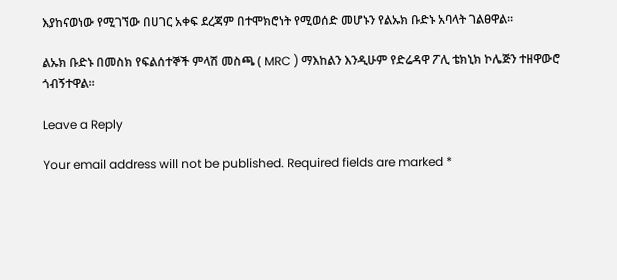እያከናወነው የሚገኘው በሀገር አቀፍ ደረጃም በተሞክሮነት የሚወሰድ መሆኑን የልኡክ ቡድኑ አባላት ገልፀዋል።

ልኡክ ቡድኑ በመስክ የፍልሰተኞች ምላሽ መስጫ ( MRC ) ማእከልን እንዲሁም የድሬዳዋ ፖሊ ቴክኒክ ኮሌጅን ተዘዋውሮ ጎብኝተዋል።

Leave a Reply

Your email address will not be published. Required fields are marked *